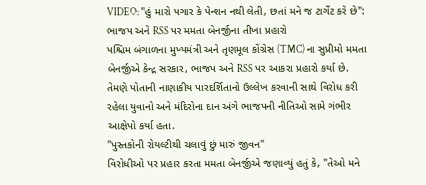VIDEO: "હું મારો પગાર કે પેન્શન નથી લેતી, છતાં મને જ ટાર્ગેટ કરે છે": ભાજપ અને RSS પર મમતા બેનર્જીના તીખા પ્રહારો
પશ્ચિમ બંગાળના મુખ્યમંત્રી અને તૃણમૂલ કોંગ્રેસ (TMC) ના સુપ્રીમો મમતા બેનર્જીએ કેન્દ્ર સરકાર, ભાજપ અને RSS પર આકરા પ્રહારો કર્યા છે. તેમણે પોતાની નાણાકીય પારદર્શિતાનો ઉલ્લેખ કરવાની સાથે વિરોધ કરી રહેલા યુવાનો અને મંદિરોના દાન અંગે ભાજપની નીતિઓ સામે ગંભીર આક્ષેપો કર્યા હતા.
"પુસ્તકોની રોયલ્ટીથી ચલાવું છું મારું જીવન"
વિરોધીઓ પર પ્રહાર કરતા મમતા બેનર્જીએ જણાવ્યું હતું કે, "તેઓ મને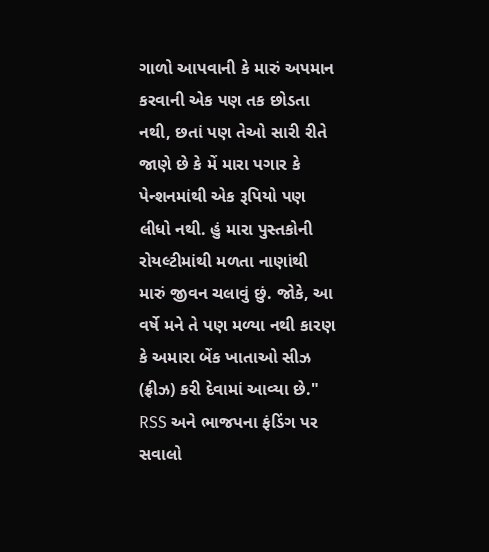ગાળો આપવાની કે મારું અપમાન કરવાની એક પણ તક છોડતા નથી, છતાં પણ તેઓ સારી રીતે જાણે છે કે મેં મારા પગાર કે પેન્શનમાંથી એક રૂપિયો પણ લીધો નથી. હું મારા પુસ્તકોની રોયલ્ટીમાંથી મળતા નાણાંથી મારું જીવન ચલાવું છું. જોકે, આ વર્ષે મને તે પણ મળ્યા નથી કારણ કે અમારા બેંક ખાતાઓ સીઝ (ફ્રીઝ) કરી દેવામાં આવ્યા છે."
RSS અને ભાજપના ફંડિંગ પર સવાલો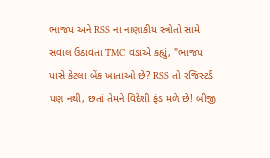ભાજપ અને RSS ના નાણાકીય સ્ત્રોતો સામે સવાલ ઉઠાવતા TMC વડાએ કહ્યું, "ભાજપ પાસે કેટલા બેંક ખાતાઓ છે? RSS તો રજિસ્ટર્ડ પણ નથી, છતાં તેમને વિદેશી ફંડ મળે છે! બીજી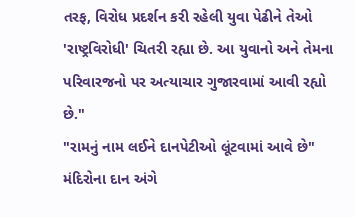તરફ, વિરોધ પ્રદર્શન કરી રહેલી યુવા પેઢીને તેઓ 'રાષ્ટ્રવિરોધી' ચિતરી રહ્યા છે. આ યુવાનો અને તેમના પરિવારજનો પર અત્યાચાર ગુજારવામાં આવી રહ્યો છે."
"રામનું નામ લઈને દાનપેટીઓ લૂંટવામાં આવે છે"
મંદિરોના દાન અંગે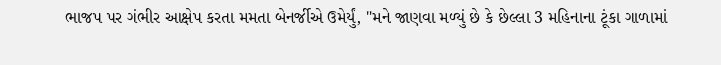ભાજપ પર ગંભીર આક્ષેપ કરતા મમતા બેનર્જીએ ઉમેર્યું, "મને જાણવા મળ્યું છે કે છેલ્લા 3 મહિનાના ટૂંકા ગાળામાં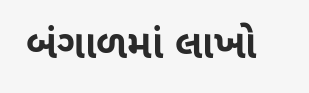બંગાળમાં લાખો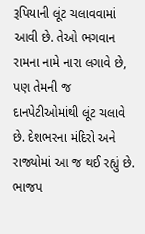રૂપિયાની લૂંટ ચલાવવામાં આવી છે. તેઓ ભગવાન રામના નામે નારા લગાવે છે, પણ તેમની જ દાનપેટીઓમાંથી લૂંટ ચલાવે છે. દેશભરના મંદિરો અને રાજ્યોમાં આ જ થઈ રહ્યું છે. ભાજપ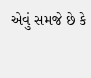એવું સમજે છે કે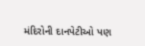મંદિરોની દાનપેટીઓ પણ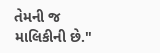તેમની જ માલિકીની છે."